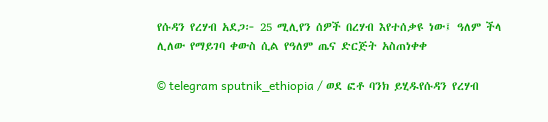የሱዳን የረሃብ አደጋ፦ 25 ሚሊየን ሰዎች በረሃብ እየተሰቃዩ ነው፤ ዓለም ችላ ሊለው የማይገባ ቀውስ ሲል የዓለም ጤና ድርጅት አስጠነቀቀ

© telegram sputnik_ethiopia / ወደ ፎቶ ባንክ ይሂዱየሱዳን የረሃብ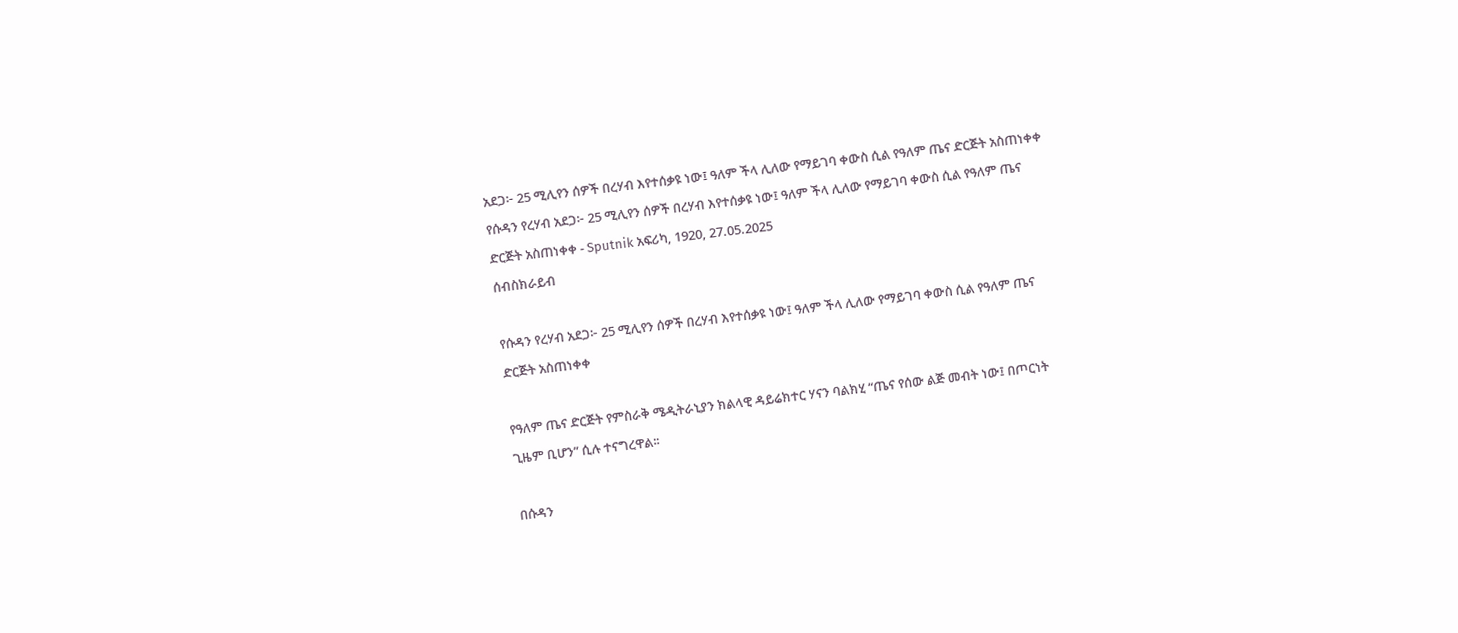አደጋ፦ 25 ሚሊየን ሰዎች በረሃብ እየተሰቃዩ ነው፤ ዓለም ችላ ሊለው የማይገባ ቀውስ ሲል የዓለም ጤና ድርጅት አስጠነቀቀ
የሱዳን የረሃብ አደጋ፦ 25 ሚሊየን ሰዎች በረሃብ እየተሰቃዩ ነው፤ ዓለም ችላ ሊለው የማይገባ ቀውስ ሲል የዓለም ጤና ድርጅት አስጠነቀቀ - Sputnik አፍሪካ, 1920, 27.05.2025
ሰብስክራይብ

የሱዳን የረሃብ አደጋ፦ 25 ሚሊየን ሰዎች በረሃብ እየተሰቃዩ ነው፤ ዓለም ችላ ሊለው የማይገባ ቀውስ ሲል የዓለም ጤና ድርጅት አስጠነቀቀ

የዓለም ጤና ድርጅት የምስራቅ ሜዲትራኒያን ክልላዊ ዳይሬክተር ሃናን ባልክሂ “ጤና የሰው ልጅ መብት ነው፤ በጦርነት ጊዜም ቢሆን” ሲሉ ተናግረዋል፡፡

በሱዳን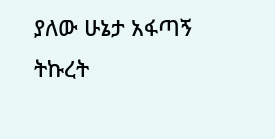ያለው ሁኔታ አፋጣኝ ትኩረት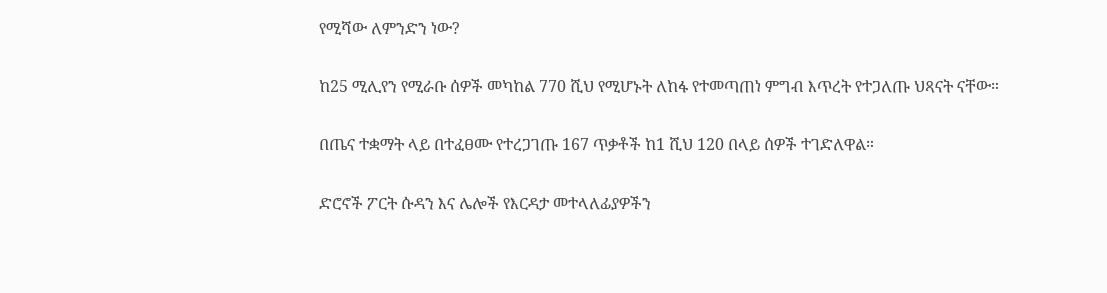የሚሻው ለምንድን ነው?

ከ25 ሚሊየን የሚራቡ ሰዎች መካከል 770 ሺህ የሚሆኑት ለከፋ የተመጣጠነ ምግብ እጥረት የተጋለጡ ህጻናት ናቸው።

በጤና ተቋማት ላይ በተፈፀሙ የተረጋገጡ 167 ጥቃቶች ከ1 ሺህ 120 በላይ ሰዎች ተገድለዋል።

ድሮኖች ፖርት ሱዳን እና ሌሎች የእርዳታ መተላለፊያዎችን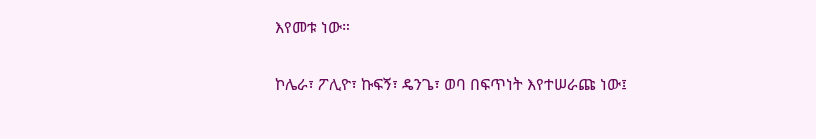እየመቱ ነው።

ኮሌራ፣ ፖሊዮ፣ ኩፍኝ፣ ዴንጌ፣ ወባ በፍጥነት እየተሠራጩ ነው፤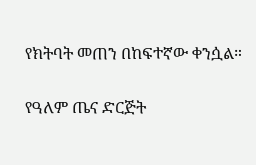የክትባት መጠን በከፍተኛው ቀንሷል።

የዓለም ጤና ድርጅት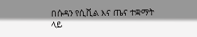በሱዳን የሲቪል እና ጤና ተቋማት ላይ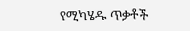የሚካሄዱ ጥቃቶች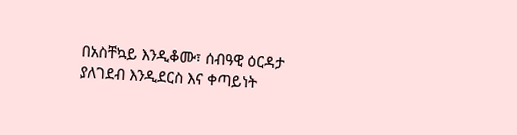በአስቸኳይ እንዲቆሙ፣ ሰብዓዊ ዕርዳታ ያለገደብ እንዲደርስ እና ቀጣይነት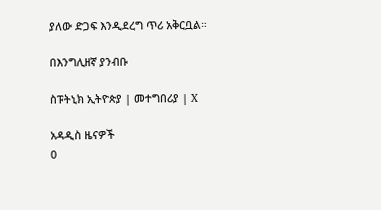ያለው ድጋፍ እንዲደረግ ጥሪ አቅርቧል።

በእንግሊዘኛ ያንብቡ

ስፑትኒክ ኢትዮጵያ | መተግበሪያ | X

አዳዲስ ዜናዎች
0